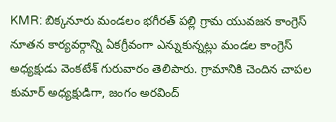KMR: బిక్కనూరు మండలం భగీరత్ పల్లి గ్రామ యువజన కాంగ్రెస్ నూతన కార్యవర్గాన్ని ఏకగ్రీవంగా ఎన్నుకున్నట్లు మండల కాంగ్రెస్ అధ్యక్షుడు వెంకటేశ్ గురువారం తెలిపారు. గ్రామానికి చెందిన చాపల కుమార్ అధ్యక్షుడిగా, జంగం అరవింద్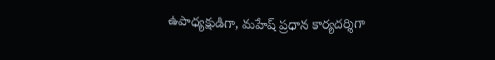ఉపాధ్యక్షుడిగా, మహేష్ ప్రధాన కార్యదర్శిగా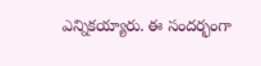ఎన్నికయ్యారు. ఈ సందర్భంగా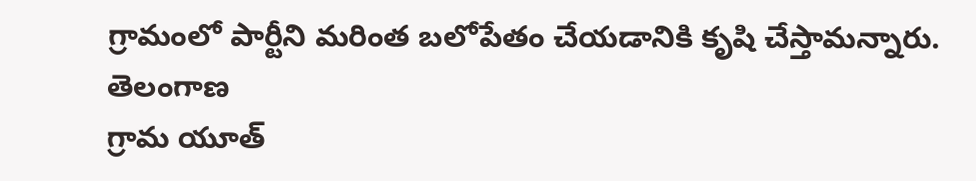గ్రామంలో పార్టీని మరింత బలోపేతం చేయడానికి కృషి చేస్తామన్నారు.
తెలంగాణ
గ్రామ యూత్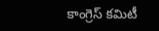కాంగ్రెస్ కమిటీ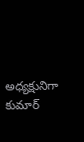అధ్యక్షునిగా కుమార్